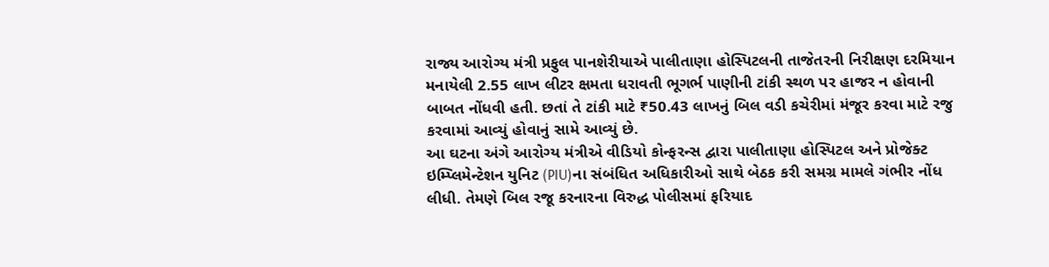રાજ્ય આરોગ્ય મંત્રી પ્રફુલ પાનશેરીયાએ પાલીતાણા હોસ્પિટલની તાજેતરની નિરીક્ષણ દરમિયાન મનાયેલી 2.55 લાખ લીટર ક્ષમતા ધરાવતી ભૂગર્ભ પાણીની ટાંકી સ્થળ પર હાજર ન હોવાની બાબત નોંધવી હતી. છતાં તે ટાંકી માટે ₹50.43 લાખનું બિલ વડી કચેરીમાં મંજૂર કરવા માટે રજુ કરવામાં આવ્યું હોવાનું સામે આવ્યું છે.
આ ઘટના અંગે આરોગ્ય મંત્રીએ વીડિયો કોન્ફરન્સ દ્વારા પાલીતાણા હોસ્પિટલ અને પ્રોજેક્ટ ઇમ્પ્લિમેન્ટેશન યુનિટ (PIU)ના સંબંધિત અધિકારીઓ સાથે બેઠક કરી સમગ્ર મામલે ગંભીર નોંધ લીધી. તેમણે બિલ રજૂ કરનારના વિરુદ્ધ પોલીસમાં ફરિયાદ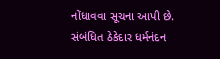નોંધાવવા સૂચના આપી છે.
સંબંધિત ઠેકેદાર ધર્મનંદન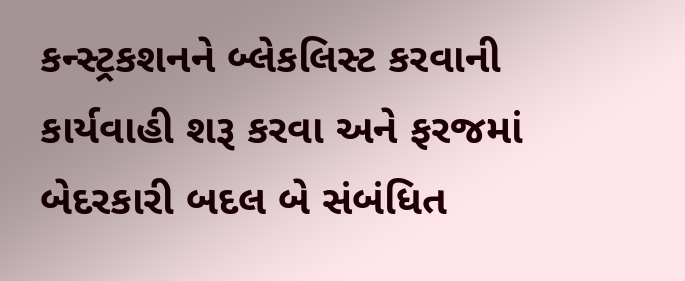કન્સ્ટ્રકશનને બ્લેકલિસ્ટ કરવાની કાર્યવાહી શરૂ કરવા અને ફરજમાં બેદરકારી બદલ બે સંબંધિત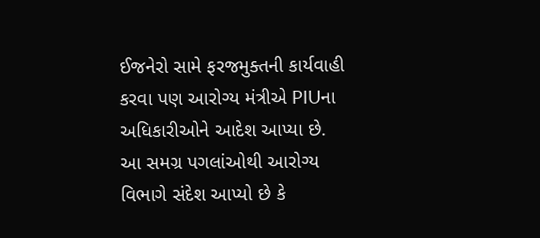ઈજનેરો સામે ફરજમુક્તની કાર્યવાહી કરવા પણ આરોગ્ય મંત્રીએ PIUના અધિકારીઓને આદેશ આપ્યા છે.
આ સમગ્ર પગલાંઓથી આરોગ્ય વિભાગે સંદેશ આપ્યો છે કે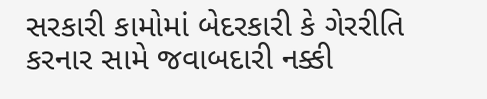સરકારી કામોમાં બેદરકારી કે ગેરરીતિ કરનાર સામે જવાબદારી નક્કી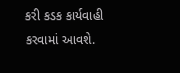કરી કડક કાર્યવાહી કરવામાં આવશે.